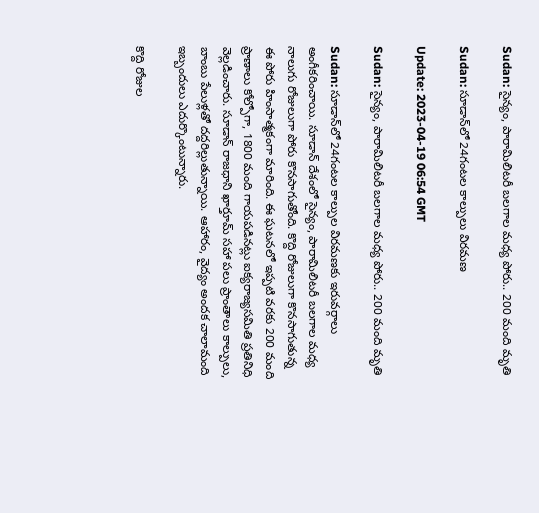Sudan: సైన్యం, పారామిలిటరీ బలగాల మధ్య పోరు.. 200 మంది మృతి

Sudan: సూడాన్‌లో 24గంటల కాల్పులు విరమణ

Update: 2023-04-19 06:54 GMT

Sudan: సైన్యం, పారామిలిటరీ బలగాల మధ్య పోరు.. 200 మంది మృతి

Sudan: సూడాన్‌లో 24గంటల కాల్పుల విరమణకు ఇరువర్గాలు అంగీకరించాయి. సూడాన్ దేశంలో సైన్యం, పారామిలిటరీ బలగాల మధ్య నాలుగు రోజులుగా పోరు కొనసాగుతోంది. కొద్ది రోజులుగా కొనసాగుతున్న ఈ పోరు హింసాత్మకంగా మారింది. ఈ ఘటనలో ఇప్పటి వరకు 200 మంది ప్రాణాలు కోల్పోగా, 1800 మంది గాయపడినట్లు ఐక్యరాజ్యసమితి ప్రతినిధి వెల్లడించారు. సూడాన్ రాజధాని ఖార్తూమ్ సహా పలు ప్రాంతాలు కాల్పులు, బాంబు పేలుళ్లతో దద్దరిల్లుతున్నాయి. ఆహారం, వైద్యం అందక చాలామంది ఇబ్బందులు ఎదుర్కొంటున్నారు.

కొద్ది రోజుల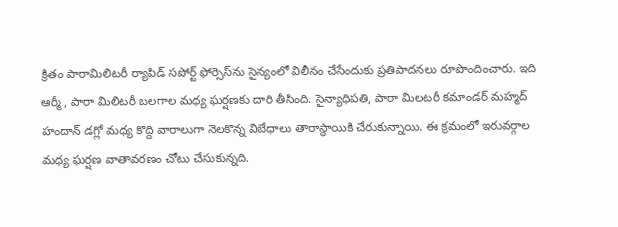క్రితం పారామిలిటరీ ర్యాపిడ్ సపోర్ట్ ఫోర్సెస్‌ను సైన్యంలో విలీనం చేసేందుకు ప్రతిపాదనలు రూపొందించారు. ఇది ఆర్మీ, పారా మిలిటరీ బలగాల మధ్య ఘర్షణకు దారి తీసింది. సైన్యాధిపతి, పారా మిలటరీ కమాండర్ మహ్మద్ హందాన్ డగ్లో మధ్య కొద్ది వారాలుగా నెలకొన్న విబేధాలు తారాస్థాయికి చేరుకున్నాయి. ఈ క్రమంలో ఇరువర్గాల మధ్య ఘర్షణ వాతావరణం చోటు చేసుకున్నది.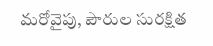మరోవైపు, పౌరుల సురక్షిత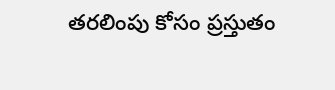తరలింపు కోసం ప్రస్తుతం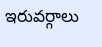ఇరువర్గాలు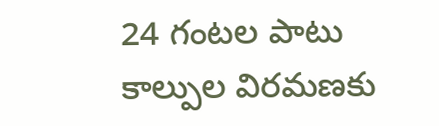24 గంటల పాటు కాల్పుల విరమణకు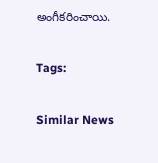అంగీకరించాయి.

Tags:

Similar News